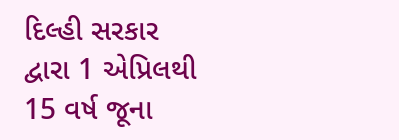દિલ્હી સરકાર દ્વારા 1 એપ્રિલથી 15 વર્ષ જૂના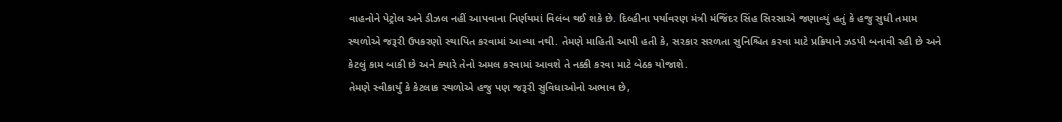વાહનોને પેટ્રોલ અને ડીઝલ નહીં આપવાના નિર્ણયમાં વિલંબ થઈ શકે છે. દિલ્હીના પર્યાવરણ મંત્રી મંજિંદર સિંહ સિરસાએ જણાવ્યું હતું કે હજુ સુધી તમામ સ્થળોએ જરૂરી ઉપકરણો સ્થાપિત કરવામાં આવ્યા નથી. તેમણે માહિતી આપી હતી કે, સરકાર સરળતા સુનિશ્ચિત કરવા માટે પ્રક્રિયાને ઝડપી બનાવી રહી છે અને કેટલું કામ બાકી છે અને ક્યારે તેનો અમલ કરવામાં આવશે તે નક્કી કરવા માટે બેઠક યોજાશે.
તેમણે સ્વીકાર્યું કે કેટલાક સ્થળોએ હજુ પણ જરૂરી સુવિધાઓનો અભાવ છે,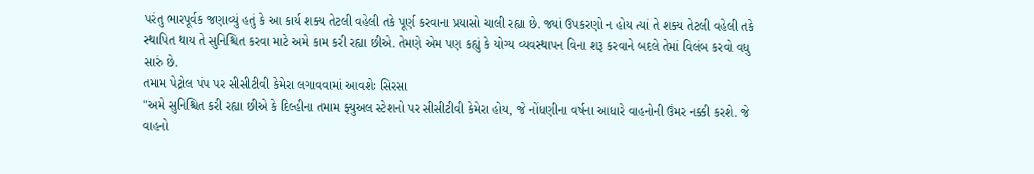પરંતુ ભારપૂર્વક જણાવ્યું હતું કે આ કાર્ય શક્ય તેટલી વહેલી તકે પૂર્ણ કરવાના પ્રયાસો ચાલી રહ્યા છે. જ્યાં ઉપકરણો ન હોય ત્યાં તે શક્ય તેટલી વહેલી તકે સ્થાપિત થાય તે સુનિશ્ચિત કરવા માટે અમે કામ કરી રહ્યા છીએ. તેમણે એમ પણ કહ્યું કે યોગ્ય વ્યવસ્થાપન વિના શરૂ કરવાને બદલે તેમાં વિલંબ કરવો વધુ સારું છે.
તમામ પેટ્રોલ પંપ પર સીસીટીવી કેમેરા લગાવવામાં આવશેઃ સિરસા
"અમે સુનિશ્ચિત કરી રહ્યા છીએ કે દિલ્હીના તમામ ફ્યુઅલ સ્ટેશનો પર સીસીટીવી કેમેરા હોય, જે નોંધણીના વર્ષના આધારે વાહનોની ઉંમર નક્કી કરશે. જે વાહનો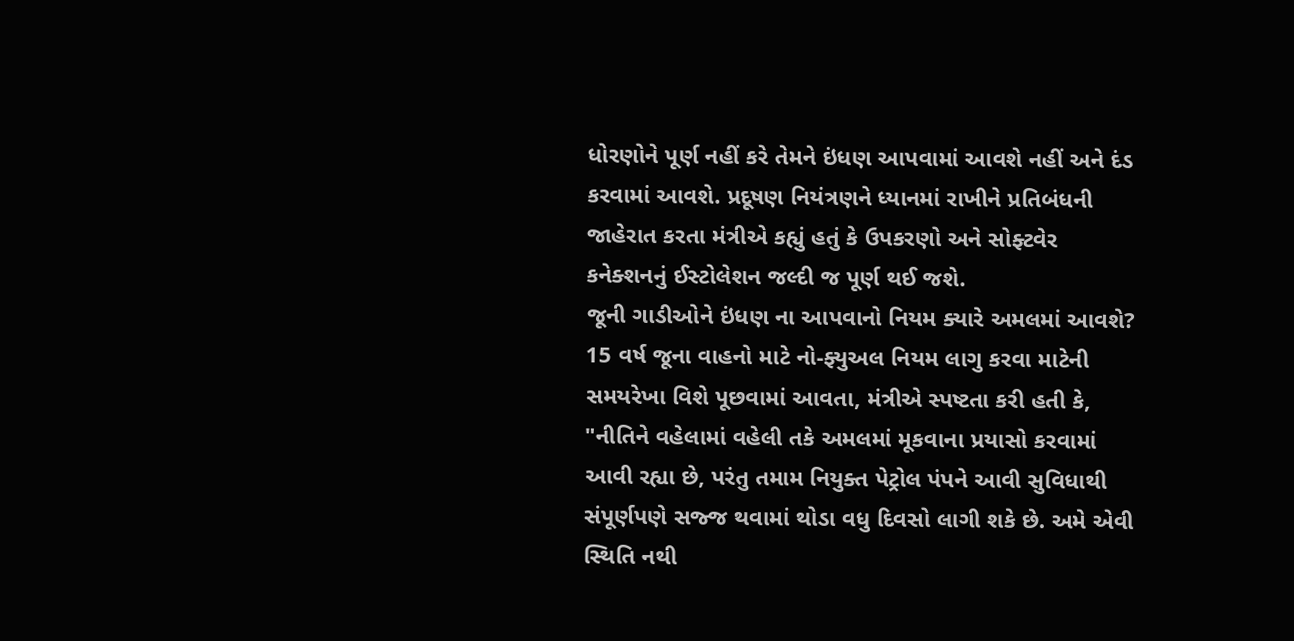ધોરણોને પૂર્ણ નહીં કરે તેમને ઇંધણ આપવામાં આવશે નહીં અને દંડ કરવામાં આવશે. પ્રદૂષણ નિયંત્રણને ધ્યાનમાં રાખીને પ્રતિબંધની જાહેરાત કરતા મંત્રીએ કહ્યું હતું કે ઉપકરણો અને સોફ્ટવેર કનેક્શનનું ઈસ્ટોલેશન જલ્દી જ પૂર્ણ થઈ જશે.
જૂની ગાડીઓને ઇંધણ ના આપવાનો નિયમ ક્યારે અમલમાં આવશે?
15 વર્ષ જૂના વાહનો માટે નો-ફ્યુઅલ નિયમ લાગુ કરવા માટેની સમયરેખા વિશે પૂછવામાં આવતા, મંત્રીએ સ્પષ્ટતા કરી હતી કે, "નીતિને વહેલામાં વહેલી તકે અમલમાં મૂકવાના પ્રયાસો કરવામાં આવી રહ્યા છે, પરંતુ તમામ નિયુક્ત પેટ્રોલ પંપને આવી સુવિધાથી સંપૂર્ણપણે સજ્જ થવામાં થોડા વધુ દિવસો લાગી શકે છે. અમે એવી સ્થિતિ નથી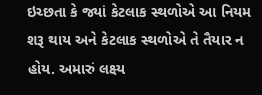ઇચ્છતા કે જ્યાં કેટલાક સ્થળોએ આ નિયમ શરૂ થાય અને કેટલાક સ્થળોએ તે તૈયાર ન હોય. અમારું લક્ષ્ય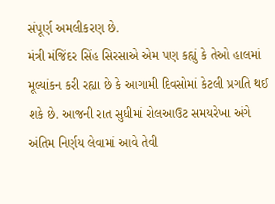સંપૂર્ણ અમલીકરણ છે.
મંત્રી મંજિંદર સિંહ સિરસાએ એમ પણ કહ્યું કે તેઓ હાલમાં મૂલ્યાંકન કરી રહ્યા છે કે આગામી દિવસોમાં કેટલી પ્રગતિ થઈ શકે છે. આજની રાત સુધીમાં રોલઆઉટ સમયરેખા અંગે અંતિમ નિર્ણય લેવામાં આવે તેવી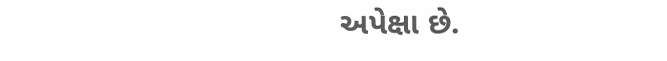અપેક્ષા છે.